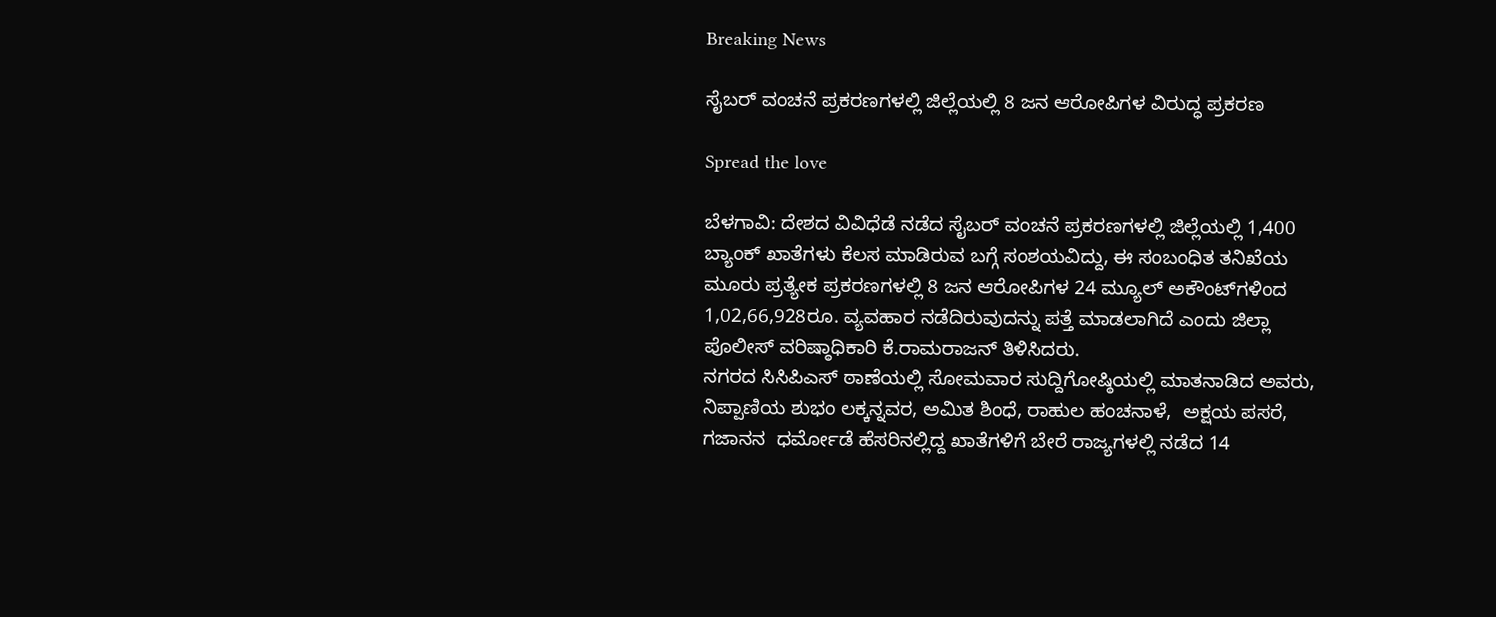Breaking News

ಸೈಬರ್ ವಂಚನೆ ಪ್ರಕರಣಗಳಲ್ಲಿ ಜಿಲ್ಲೆಯಲ್ಲಿ 8 ಜನ ಆರೋಪಿಗಳ ವಿರುದ್ಧ ಪ್ರಕರಣ

Spread the love

ಬೆಳಗಾವಿ: ದೇಶದ ವಿವಿಧೆಡೆ ನಡೆದ ಸೈಬರ್ ವಂಚನೆ ಪ್ರಕರಣಗಳಲ್ಲಿ ಜಿಲ್ಲೆಯಲ್ಲಿ 1,400 ಬ್ಯಾಂಕ್ ಖಾತೆಗಳು ಕೆಲಸ ಮಾಡಿರುವ ಬಗ್ಗೆ ಸಂಶಯವಿದ್ದು, ಈ ಸಂಬಂಧಿತ ತನಿಖೆಯ ಮೂರು ಪ್ರತ್ಯೇಕ ಪ್ರಕರಣಗಳಲ್ಲಿ 8 ಜನ ಆರೋಪಿಗಳ 24 ಮ್ಯೂಲ್ ಅಕೌಂಟ್‌ಗಳಿಂದ 1,02,66,928ರೂ. ವ್ಯವಹಾರ ನಡೆದಿರುವುದನ್ನು ಪತ್ತೆ ಮಾಡಲಾಗಿದೆ ಎಂದು ಜಿಲ್ಲಾ ಪೊಲೀಸ್ ವರಿಷ್ಠಾಧಿಕಾರಿ ಕೆ.ರಾಮರಾಜನ್ ತಿಳಿಸಿದರು.
ನಗರದ ಸಿಸಿಪಿಎಸ್ ಠಾಣೆಯಲ್ಲಿ ಸೋಮವಾರ ಸುದ್ದಿಗೋಷ್ಠಿಯಲ್ಲಿ ಮಾತನಾಡಿದ ಅವರು, ನಿಪ್ಪಾಣಿಯ ಶುಭಂ ಲಕ್ಕನ್ನವರ, ಅಮಿತ ಶಿಂಧೆ, ರಾಹುಲ ಹಂಚನಾಳೆ,  ಅಕ್ಷಯ ಪಸರೆ, ಗಜಾನನ  ಧರ್ಮೋಡೆ ಹೆಸರಿನಲ್ಲಿದ್ದ ಖಾತೆಗಳಿಗೆ ಬೇರೆ ರಾಜ್ಯಗಳಲ್ಲಿ ನಡೆದ 14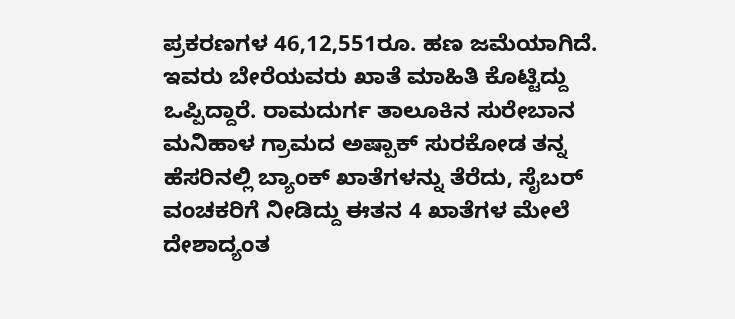ಪ್ರಕರಣಗಳ 46,12,551ರೂ. ಹಣ ಜಮೆಯಾಗಿದೆ. ಇವರು ಬೇರೆಯವರು ಖಾತೆ ಮಾಹಿತಿ ಕೊಟ್ಟಿದ್ದು ಒಪ್ಪಿದ್ದಾರೆ. ರಾಮದುರ್ಗ ತಾಲೂಕಿನ ಸುರೇಬಾನ ಮನಿಹಾಳ ಗ್ರಾಮದ ಅಷ್ಪಾಕ್ ಸುರಕೋಡ ತನ್ನ ಹೆಸರಿನಲ್ಲಿ ಬ್ಯಾಂಕ್ ಖಾತೆಗಳನ್ನು ತೆರೆದು, ಸೈಬರ್ ವಂಚಕರಿಗೆ ನೀಡಿದ್ದು ಈತನ 4 ಖಾತೆಗಳ ಮೇಲೆ ದೇಶಾದ್ಯಂತ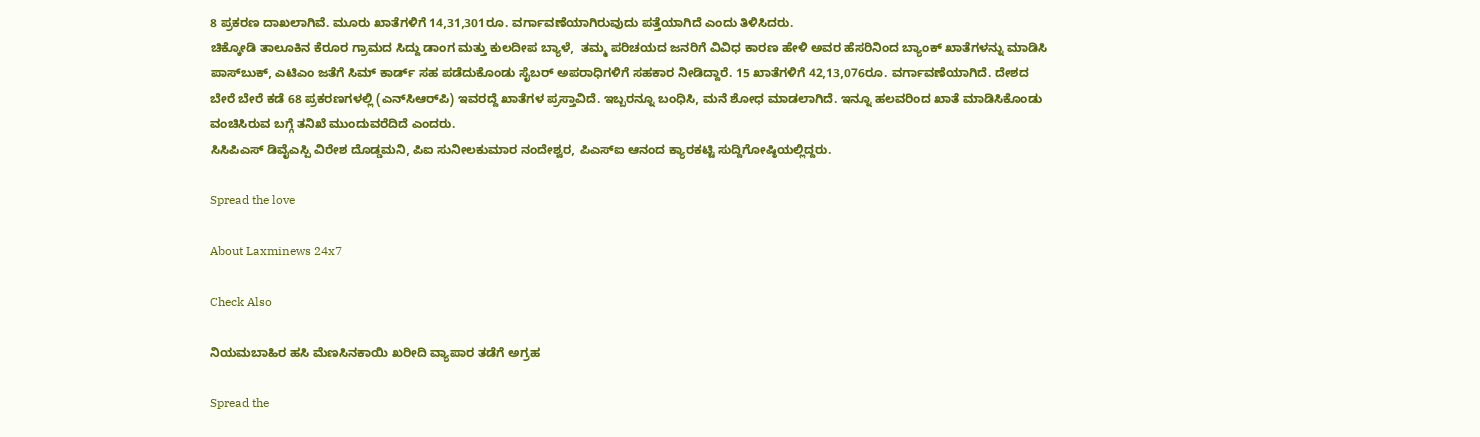8 ಪ್ರಕರಣ ದಾಖಲಾಗಿವೆ. ಮೂರು ಖಾತೆಗಳಿಗೆ 14,31,301ರೂ. ವರ್ಗಾವಣೆಯಾಗಿರುವುದು ಪತ್ತೆಯಾಗಿದೆ ಎಂದು ತಿಳಿಸಿದರು.
ಚಿಕ್ಕೋಡಿ ತಾಲೂಕಿನ ಕೆರೂರ ಗ್ರಾಮದ ಸಿದ್ದು ಡಾಂಗ ಮತ್ತು ಕುಲದೀಪ ಬ್ಯಾಳೆ,  ತಮ್ಮ ಪರಿಚಯದ ಜನರಿಗೆ ವಿವಿಧ ಕಾರಣ ಹೇಳಿ ಅವರ ಹೆಸರಿನಿಂದ ಬ್ಯಾಂಕ್ ಖಾತೆಗಳನ್ನು ಮಾಡಿಸಿ ಪಾಸ್‌ಬುಕ್, ಎಟಿಎಂ ಜತೆಗೆ ಸಿಮ್ ಕಾರ್ಡ್ ಸಹ ಪಡೆದುಕೊಂಡು ಸೈಬರ್ ಅಪರಾಧಿಗಳಿಗೆ ಸಹಕಾರ ನೀಡಿದ್ದಾರೆ. 15 ಖಾತೆಗಳಿಗೆ 42,13,076ರೂ. ವರ್ಗಾವಣೆಯಾಗಿದೆ. ದೇಶದ ಬೇರೆ ಬೇರೆ ಕಡೆ 68 ಪ್ರಕರಣಗಳಲ್ಲಿ (ಎನ್‌ಸಿಆರ್‌ಪಿ) ಇವರದ್ದೆ ಖಾತೆಗಳ ಪ್ರಸ್ತಾವಿದೆ. ಇಬ್ಬರನ್ನೂ ಬಂಧಿಸಿ, ಮನೆ ಶೋಧ ಮಾಡಲಾಗಿದೆ. ಇನ್ನೂ ಹಲವರಿಂದ ಖಾತೆ ಮಾಡಿಸಿಕೊಂಡು ವಂಚಿಸಿರುವ ಬಗ್ಗೆ ತನಿಖೆ ಮುಂದುವರೆದಿದೆ ಎಂದರು.
ಸಿಸಿಪಿಎಸ್ ಡಿವೈಎಸ್ಪಿ ವಿರೇಶ ದೊಡ್ಡಮನಿ, ಪಿಐ ಸುನೀಲಕುಮಾರ ನಂದೇಶ್ವರ, ಪಿಎಸ್‌ಐ ಆನಂದ ಕ್ಯಾರಕಟ್ಟಿ ಸುದ್ದಿಗೋಷ್ಠಿಯಲ್ಲಿದ್ದರು.

Spread the love

About Laxminews 24x7

Check Also

ನಿಯಮಬಾಹಿರ ಹಸಿ ಮೆಣಸಿನಕಾಯಿ ಖರೀದಿ ವ್ಯಾಪಾರ ತಡೆಗೆ ಅಗ್ರಹ

Spread the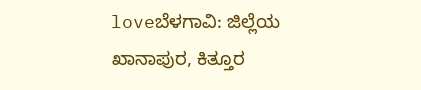loveಬೆಳಗಾವಿ: ಜಿಲ್ಲೆಯ ಖಾನಾಪುರ, ಕಿತ್ತೂರ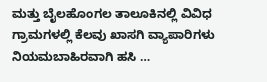ಮತ್ತು ಬೈಲಹೊಂಗಲ ತಾಲೂಕಿನಲ್ಲಿ ವಿವಿಧ ಗ್ರಾಮಗಳಲ್ಲಿ ಕೆಲವು ಖಾಸಗಿ ವ್ಯಾಪಾರಿಗಳು ನಿಯಮಬಾಹಿರವಾಗಿ ಹಸಿ …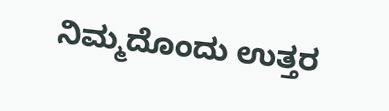ನಿಮ್ಮದೊಂದು ಉತ್ತರ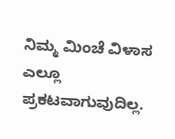ನಿಮ್ಮ ಮಿಂಚೆ ವಿಳಾಸ ಎಲ್ಲೂ ಪ್ರಕಟವಾಗುವುದಿಲ್ಲ.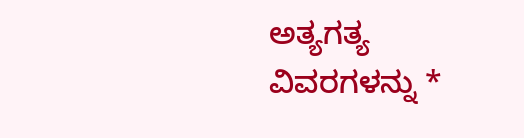ಅತ್ಯಗತ್ಯ ವಿವರಗಳನ್ನು *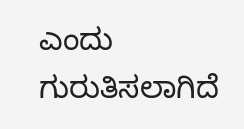ಎಂದು ಗುರುತಿಸಲಾಗಿದೆ